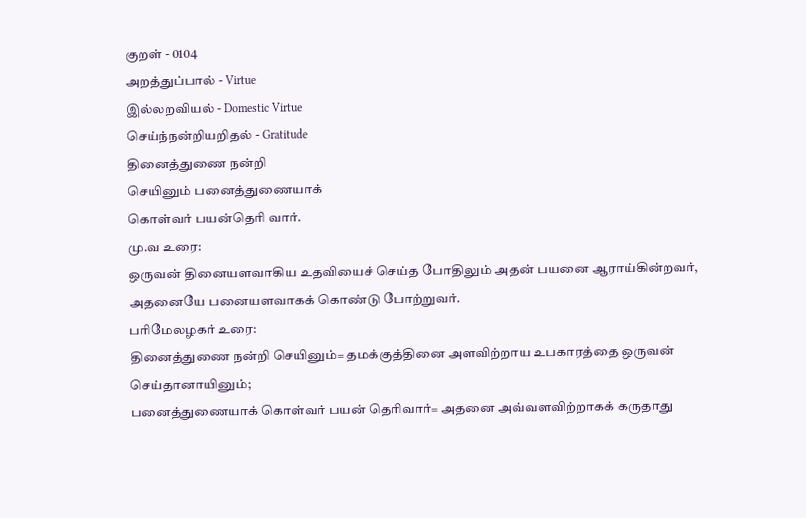குறள் - 0104
அறத்துப்பால் - Virtue
இல்லறவியல் - Domestic Virtue
செய்ந்நன்றியறிதல் - Gratitude
தினைத்துணை நன்றி
செயினும் பனைத்துணையாக்
கொள்வர் பயன்தெரி வார்.
மு.வ உரை:
ஒருவன் தினையளவாகிய உதவியைச் செய்த போதிலும் அதன் பயனை ஆராய்கின்றவர், அதனையே பனையளவாகக் கொண்டு போற்றுவர்.
பரிமேலழகர் உரை:
தினைத்துணை நன்றி செயினும்= தமக்குத்தினை அளவிற்றாய உபகாரத்தை ஒருவன் செய்தானாயினும்;
பனைத்துணையாக் கொள்வர் பயன் தெரிவார்= அதனை அவ்வளவிற்றாகக் கருதாது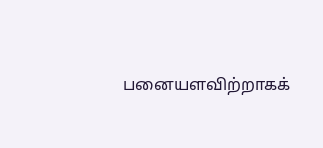பனையளவிற்றாகக்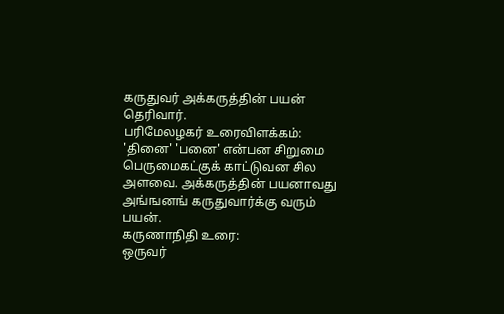கருதுவர் அக்கருத்தின் பயன் தெரிவார்.
பரிமேலழகர் உரைவிளக்கம்:
'தினை' 'பனை' என்பன சிறுமை பெருமைகட்குக் காட்டுவன சில அளவை. அக்கருத்தின் பயனாவது அங்ஙனங் கருதுவார்க்கு வரும் பயன்.
கருணாநிதி உரை:
ஒருவர்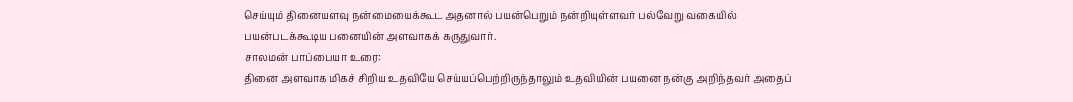செய்யும் தினையளவு நன்மையைக்கூட அதனால் பயன்பெறும் நன்றியுள்ளவர் பல்வேறு வகையில் பயன்படக்கூடிய பனையின் அளவாகக் கருதுவார்.
சாலமன் பாப்பையா உரை:
தினை அளவாக மிகச் சிறிய உதவியே செய்யப்பெற்றிருந்தாலும் உதவியின் பயனை நன்கு அறிந்தவர் அதைப்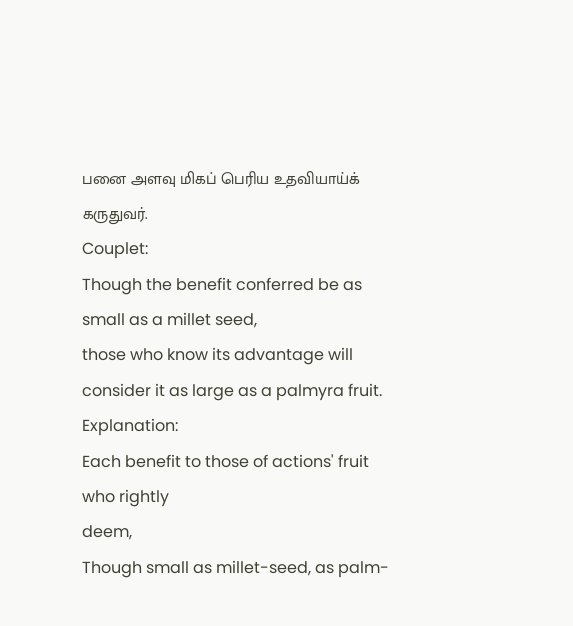பனை அளவு மிகப் பெரிய உதவியாய்க் கருதுவர்.
Couplet:
Though the benefit conferred be as small as a millet seed,
those who know its advantage will consider it as large as a palmyra fruit.
Explanation:
Each benefit to those of actions' fruit who rightly
deem,
Though small as millet-seed, as palm-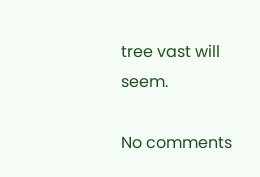tree vast will seem.

No comments